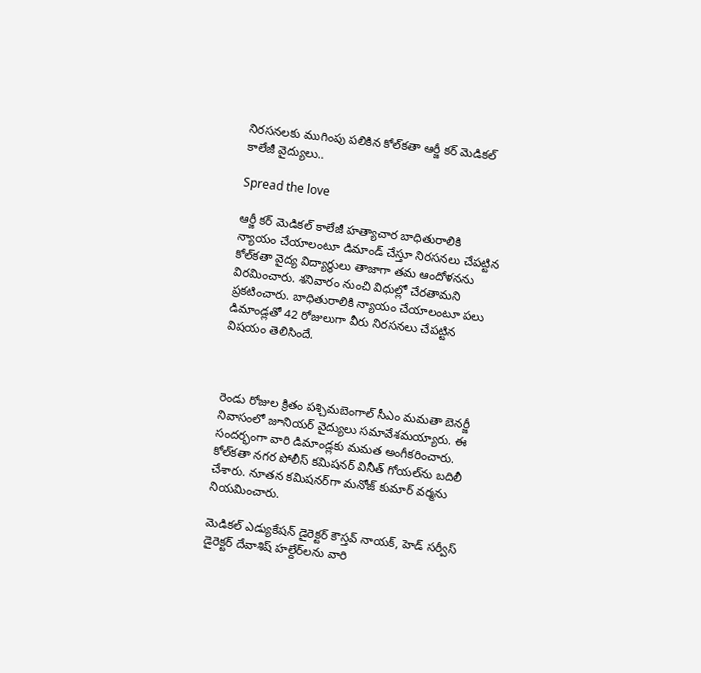నిరసనలకు ముగింపు పలికిన కోల్‌కతా ఆర్జీ కర్ మెడికల్ కాలేజీ వైద్యులు..

Spread the love

ఆర్జీ కర్ మెడికల్ కాలేజీ హత్యాచార బాధితురాలికి న్యాయం చేయాలంటూ డిమాండ్ చేస్తూ నిరసనలు చేపట్టిన కోల్‌కతా వైద్య విద్యార్థులు తాజాగా తమ ఆందోళనను విరమించారు. శనివారం నుంచి విధుల్లో చేరతామని ప్రకటించారు. బాధితురాలికి న్యాయం చేయాలంటూ పలు డిమాండ్లతో 42 రోజులుగా వీరు నిరసనలు చేపట్టిన విషయం తెలిసిందే.



రెండు రోజుల క్రితం పశ్చిమబెంగాల్ సీఎం మమతా బెనర్జీ నివాసంలో జూనియర్ వైద్యులు సమావేశమయ్యారు. ఈ సందర్భంగా వారి డిమాండ్లకు మమత అంగీకరించారు. కోల్‌కతా నగర పోలీస్ కమిషనర్ వినీత్ గోయల్‌ను బదిలీ చేశారు. నూతన కమిషనర్‌గా మనోజ్ కుమార్ వర్మను నియమించారు.

మెడికల్ ఎడ్యుకేషన్ డైరెక్టర్ కౌస్తవ్ నాయక్, హెడ్ సర్వీస్ డైరెక్టర్ దేవాశిష్ హల్దేర్‌లను వారి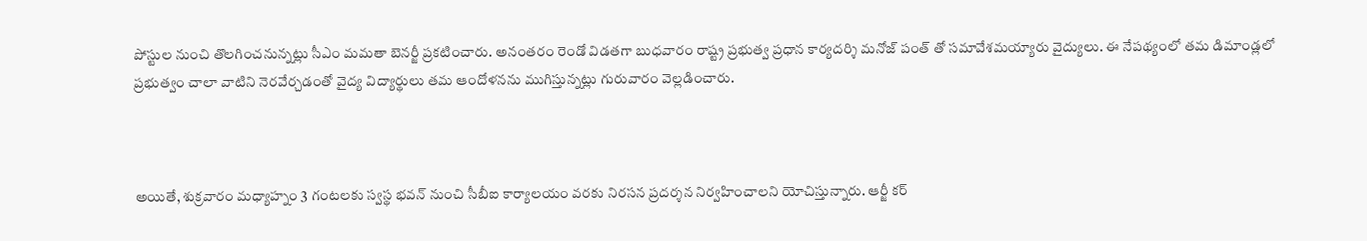పోస్టుల నుంచి తొలగించనున్నట్లు సీఎం మమతా బెనర్జీ ప్రకటించారు. అనంతరం రెండో విడతగా బుధవారం రాష్ట్ర ప్రభుత్వ ప్రధాన కార్యదర్శి మనోజ్ పంత్ తో సమావేశమయ్యారు వైద్యులు. ఈ నేపథ్యంలో తమ డిమాండ్లలో ప్రభుత్వం చాలా వాటిని నెరవేర్చడంతో వైద్య విద్యార్థులు తమ ఆందోళనను ముగిస్తున్నట్లు గురువారం వెల్లడించారు.



అయితే, శుక్రవారం మధ్యాహ్నం 3 గంటలకు స్వస్థ భవన్ నుంచి సీబీఐ కార్యాలయం వరకు నిరసన ప్రదర్శన నిర్వహించాలని యోచిస్తున్నారు. ఆర్జీ కర్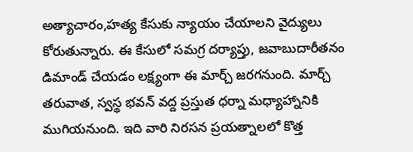అత్యాచారం,హత్య కేసుకు న్యాయం చేయాలని వైద్యులు కోరుతున్నారు. ఈ కేసులో సమగ్ర దర్యాప్తు, జవాబుదారీతనం డిమాండ్ చేయడం లక్ష్యంగా ఈ మార్చ్ జరగనుంది. మార్చ్ తరువాత, స్వస్థ భవన్ వద్ద ప్రస్తుత ధర్నా మధ్యాహ్నానికి ముగియనుంది. ఇది వారి నిరసన ప్రయత్నాలలో కొత్త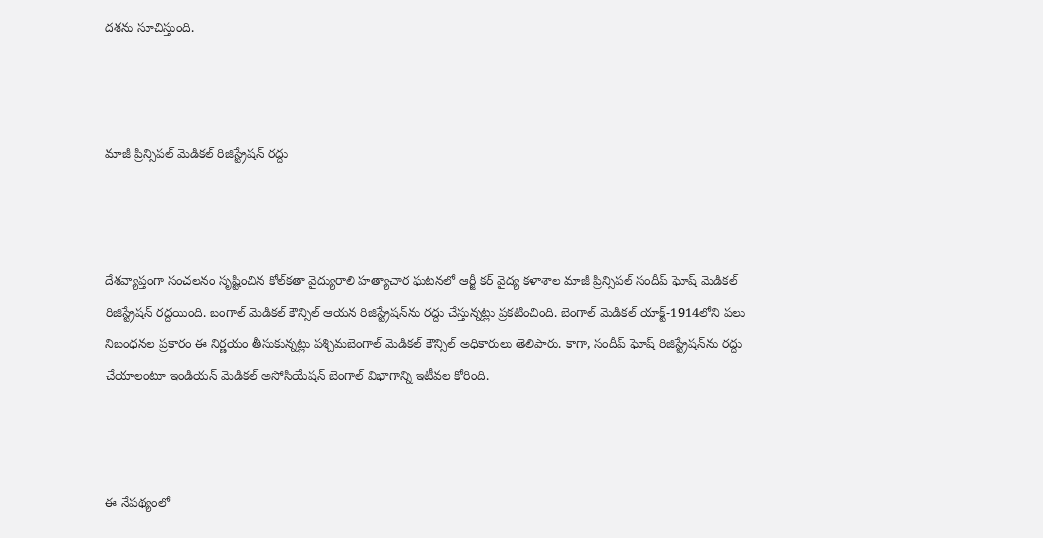దశను సూచిస్తుంది.



మాజీ ప్రిన్సిపల్ మెడికల్ రిజిస్ట్రేషన్ రద్దు



దేశవ్యాప్తంగా సంచలనం సృష్టించిన కోల్‌కతా వైద్యురాలి హత్యాచార ఘటనలో ఆర్జీ కర్ వైద్య కళాశాల మాజీ ప్రిన్సిపల్ సందీప్‌ ఘోష్ మెడికల్ రిజిస్ట్రేషన్ రద్దయింది. బంగాల్‌ మెడికల్‌ కౌన్సిల్‌ ఆయన రిజిస్ట్రేషన్‌ను రద్దు చేస్తున్నట్లు ప్రకటించింది. బెంగాల్ మెడికల్‌ యాక్ట్‌-1914లోని పలు నిబంధనల ప్రకారం ఈ నిర్ణయం తీసుకున్నట్లు పశ్చిమబెంగాల్ మెడికల్ కౌన్సిల్ అధికారులు తెలిపారు. కాగా, సందీప్ ఘోష్ రిజిస్ట్రేషన్‌ను రద్దు చేయాలంటూ ఇండియన్ మెడికల్ అసోసియేషన్ బెంగాల్ విభాగాన్ని ఇటీవల కోరింది.



ఈ నేపథ్యంలో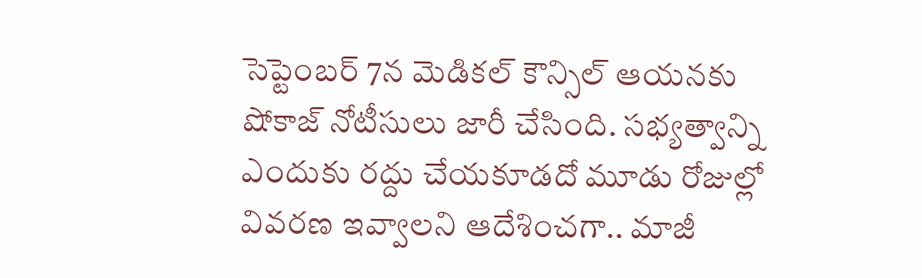సెప్టెంబర్ 7న మెడికల్ కౌన్సిల్ ఆయనకు షోకాజ్ నోటీసులు జారీ చేసింది. సభ్యత్వాన్ని ఎందుకు రద్దు చేయకూడదో మూడు రోజుల్లో వివరణ ఇవ్వాలని ఆదేశించగా.. మాజీ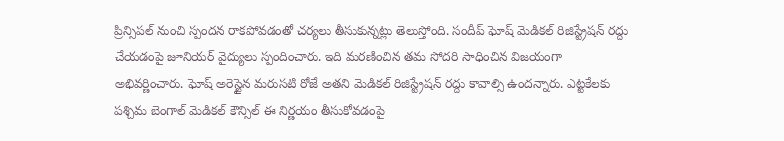ప్రిన్సిపల్ నుంచి స్పందన రాకపోవడంతో చర్యలు తీసుకున్నట్లు తెలుస్తోంది. సందీప్‌ ఘోష్ మెడికల్ రిజిస్ట్రేషన్ రద్దు చేయడంపై జూనియర్‌ వైద్యులు స్పందించారు. ఇది మరణించిన తమ సోదరి సాధించిన విజయంగా అభివర్ణించారు. ఘోష్‌ అరెస్టైన మరుసటి రోజే అతని మెడికల్ రిజిస్ట్రేషన్ రద్దు కావాల్సి ఉందన్నారు. ఎట్టకేలకు పశ్చిమ బెంగాల్ మెడికల్ కౌన్సిల్ ఈ నిర్ణయం తీసుకోవడంపై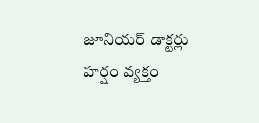జూనియర్ డాక్టర్లు హర్షం వ్యక్తం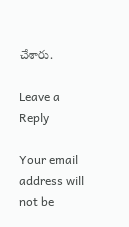చేశారు.

Leave a Reply

Your email address will not be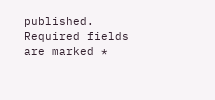published. Required fields are marked *